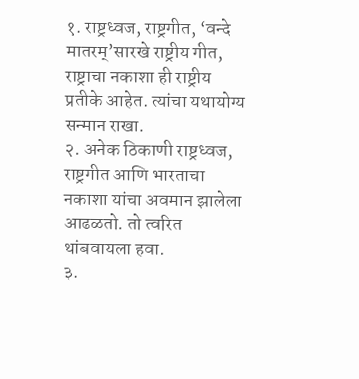१. राष्ट्रध्वज, राष्ट्रगीत, ‘वन्दे मातरम्’सारखे राष्ट्रीय गीत, राष्ट्राचा नकाशा ही राष्ट्रीय प्रतीके आहेत. त्यांचा यथायोग्य सन्मान राखा.
२. अनेक ठिकाणी राष्ट्रध्वज, राष्ट्रगीत आणि भारताचा नकाशा यांचा अवमान झालेला आढळतो. तो त्वरित थांबवायला हवा.
३.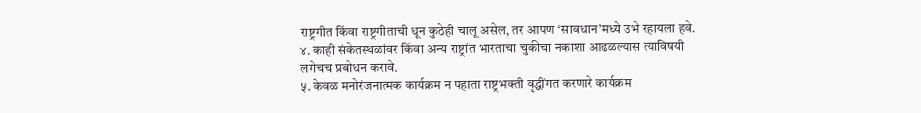राष्ट्रगीत किंवा राष्ट्रगीताची धून कुठेही चालू असेल, तर आपण ‘सावधान’मध्ये उभे रहायला हवे.
४. काही संकेतस्थळांवर किंवा अन्य राष्ट्रांत भारताचा चुकीचा नकाशा आढळल्यास त्याविषयी लगेचच प्रबोधन करावे.
५. केवळ मनोरंजनात्मक कार्यक्रम न पहाता राष्ट्रभक्ती वृद्धींगत करणारे कार्यक्रम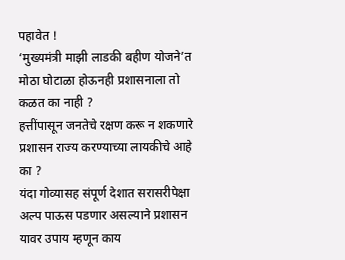पहावेत !
‘मुख्यमंत्री माझी लाडकी बहीण योजने’त मोठा घोटाळा होऊनही प्रशासनाला तो कळत का नाही ?
हत्तींपासून जनतेचे रक्षण करू न शकणारे प्रशासन राज्य करण्याच्या लायकीचे आहे का ?
यंदा गोव्यासह संपूर्ण देशात सरासरीपेक्षा अल्प पाऊस पडणार असल्याने प्रशासन यावर उपाय म्हणून काय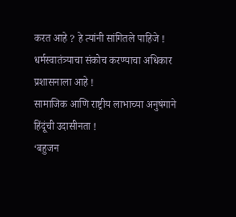करत आहे ? हे त्यांनी सांगितले पाहिजे !
धर्मस्वातंत्र्याचा संकोच करण्याचा अधिकार प्रशासनाला आहे !
सामाजिक आणि राष्ट्रीय लाभाच्या अनुषंगाने हिंदूंची उदासीनता !
‘बहुजन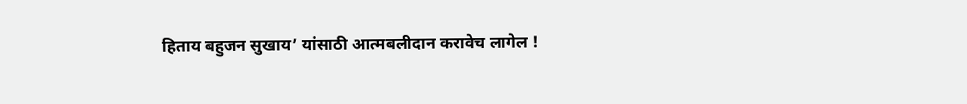हिताय बहुजन सुखाय’ यांसाठी आत्मबलीदान करावेच लागेल !